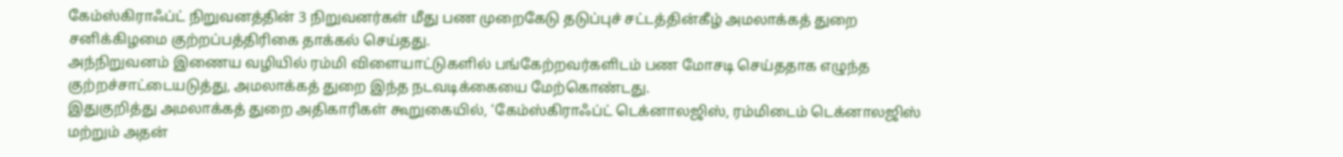கேம்ஸ்கிராஃப்ட் நிறுவனத்தின் 3 நிறுவனர்கள் மீது பண முறைகேடு தடுப்புச் சட்டத்தின்கீழ் அமலாக்கத் துறை சனிக்கிழமை குற்றப்பத்திரிகை தாக்கல் செய்தது.
அந்நிறுவனம் இணைய வழியில் ரம்மி விளையாட்டுகளில் பங்கேற்றவர்களிடம் பண மோசடி செய்ததாக எழுந்த குற்றச்சாட்டையடுத்து, அமலாக்கத் துறை இந்த நடவடிக்கையை மேற்கொண்டது.
இதுகுறித்து அமலாக்கத் துறை அதிகாரிகள் கூறுகையில், ‘கேம்ஸ்கிராஃப்ட் டெக்னாலஜிஸ், ரம்மிடைம் டெக்னாலஜிஸ் மற்றும் அதன்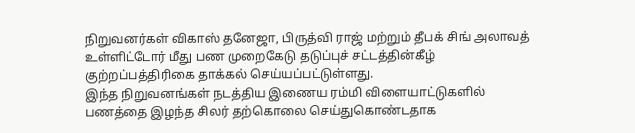நிறுவனர்கள் விகாஸ் தனேஜா, பிருத்வி ராஜ் மற்றும் தீபக் சிங் அலாவத் உள்ளிட்டோர் மீது பண முறைகேடு தடுப்புச் சட்டத்தின்கீழ் குற்றப்பத்திரிகை தாக்கல் செய்யப்பட்டுள்ளது.
இந்த நிறுவனங்கள் நடத்திய இணைய ரம்மி விளையாட்டுகளில் பணத்தை இழந்த சிலர் தற்கொலை செய்துகொண்டதாக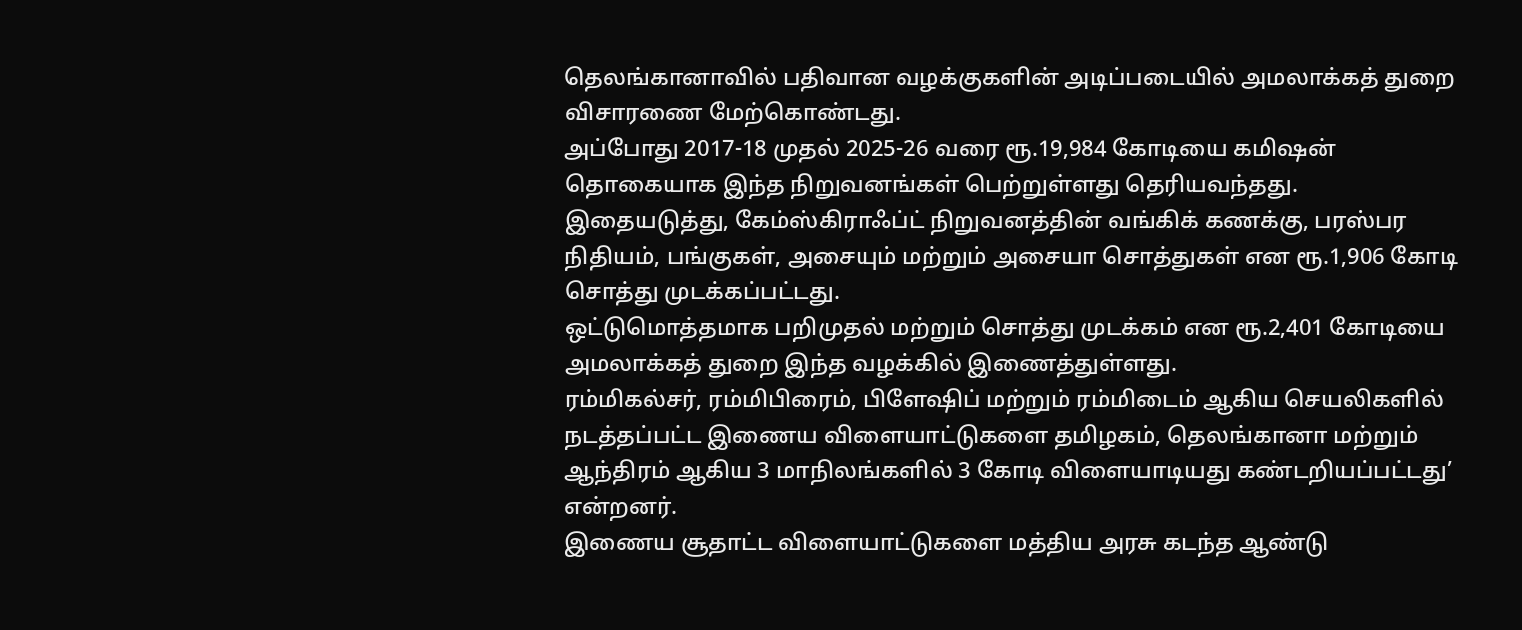தெலங்கானாவில் பதிவான வழக்குகளின் அடிப்படையில் அமலாக்கத் துறை விசாரணை மேற்கொண்டது.
அப்போது 2017-18 முதல் 2025-26 வரை ரூ.19,984 கோடியை கமிஷன் தொகையாக இந்த நிறுவனங்கள் பெற்றுள்ளது தெரியவந்தது.
இதையடுத்து, கேம்ஸ்கிராஃப்ட் நிறுவனத்தின் வங்கிக் கணக்கு, பரஸ்பர நிதியம், பங்குகள், அசையும் மற்றும் அசையா சொத்துகள் என ரூ.1,906 கோடி சொத்து முடக்கப்பட்டது.
ஒட்டுமொத்தமாக பறிமுதல் மற்றும் சொத்து முடக்கம் என ரூ.2,401 கோடியை அமலாக்கத் துறை இந்த வழக்கில் இணைத்துள்ளது.
ரம்மிகல்சர், ரம்மிபிரைம், பிளேஷிப் மற்றும் ரம்மிடைம் ஆகிய செயலிகளில் நடத்தப்பட்ட இணைய விளையாட்டுகளை தமிழகம், தெலங்கானா மற்றும் ஆந்திரம் ஆகிய 3 மாநிலங்களில் 3 கோடி விளையாடியது கண்டறியப்பட்டது’ என்றனர்.
இணைய சூதாட்ட விளையாட்டுகளை மத்திய அரசு கடந்த ஆண்டு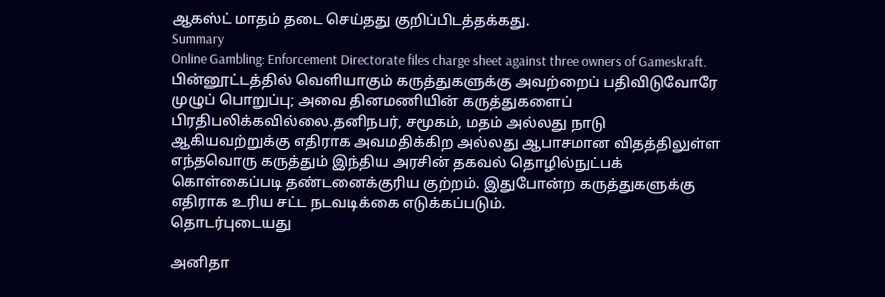ஆகஸ்ட் மாதம் தடை செய்தது குறிப்பிடத்தக்கது.
Summary
Online Gambling: Enforcement Directorate files charge sheet against three owners of Gameskraft.
பின்னூட்டத்தில் வெளியாகும் கருத்துகளுக்கு அவற்றைப் பதிவிடுவோரே முழுப் பொறுப்பு; அவை தினமணியின் கருத்துகளைப் பிரதிபலிக்கவில்லை.தனிநபர், சமூகம், மதம் அல்லது நாடு ஆகியவற்றுக்கு எதிராக அவமதிக்கிற அல்லது ஆபாசமான விதத்திலுள்ள எந்தவொரு கருத்தும் இந்திய அரசின் தகவல் தொழில்நுட்பக் கொள்கைப்படி தண்டனைக்குரிய குற்றம். இதுபோன்ற கருத்துகளுக்கு எதிராக உரிய சட்ட நடவடிக்கை எடுக்கப்படும்.
தொடர்புடையது

அனிதா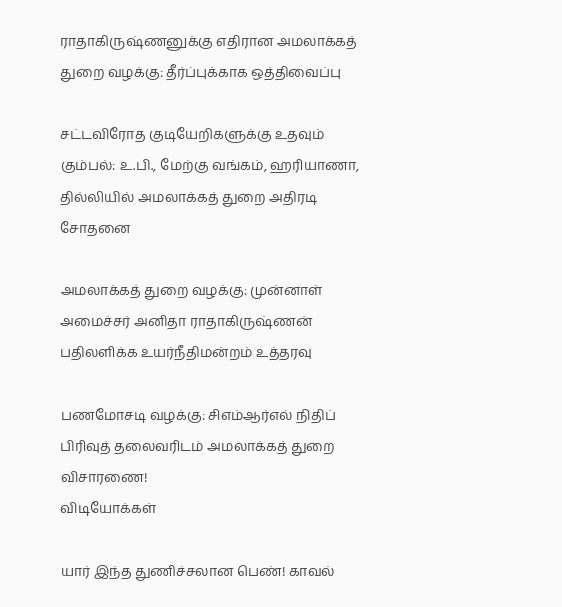ராதாகிருஷ்ணனுக்கு எதிரான அமலாக்கத் துறை வழக்கு: தீர்ப்புக்காக ஒத்திவைப்பு

சட்டவிரோத குடியேறிகளுக்கு உதவும் கும்பல்: உ.பி., மேற்கு வங்கம், ஹரியாணா, தில்லியில் அமலாக்கத் துறை அதிரடி சோதனை

அமலாக்கத் துறை வழக்கு: முன்னாள் அமைச்சர் அனிதா ராதாகிருஷ்ணன் பதிலளிக்க உயர்நீதிமன்றம் உத்தரவு

பணமோசடி வழக்கு: சிஎம்ஆர்எல் நிதிப் பிரிவுத் தலைவரிடம் அமலாக்கத் துறை விசாரணை!
விடியோக்கள்

யார் இந்த துணிச்சலான பெண்! காவல்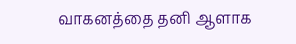வாகனத்தை தனி ஆளாக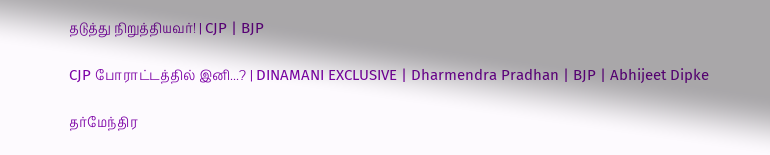தடுத்து நிறுத்தியவர்! | CJP | BJP

CJP போராட்டத்தில் இனி...? | DINAMANI EXCLUSIVE | Dharmendra Pradhan | BJP | Abhijeet Dipke

தர்மேந்திர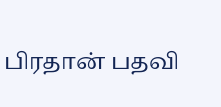பிரதான் பதவி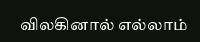விலகினால் எல்லாம்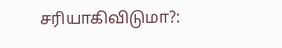சரியாகிவிடுமா?: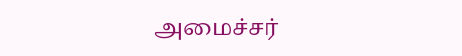அமைச்சர்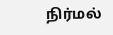நிர்மல்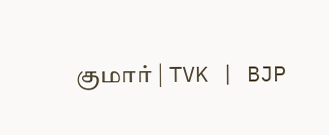குமார் | TVK | BJP